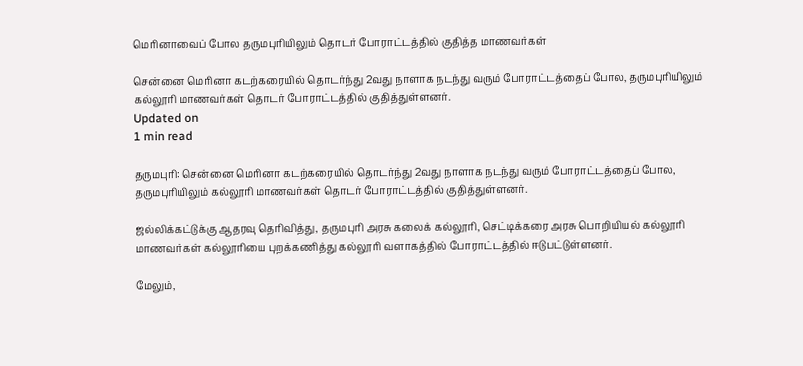மெரினாவைப் போல தருமபுரியிலும் தொடர் போராட்டத்தில் குதித்த மாணவர்கள்

சென்னை மெரினா கடற்கரையில் தொடர்ந்து 2வது நாளாக நடந்து வரும் போராட்டத்தைப் போல, தருமபுரியிலும் கல்லூரி மாணவர்கள் தொடர் போராட்டத்தில் குதித்துள்ளனர்.
Updated on
1 min read

தருமபுரி: சென்னை மெரினா கடற்கரையில் தொடர்ந்து 2வது நாளாக நடந்து வரும் போராட்டத்தைப் போல, தருமபுரியிலும் கல்லூரி மாணவர்கள் தொடர் போராட்டத்தில் குதித்துள்ளனர்.

ஜல்லிக்கட்டுக்கு ஆதரவு தெரிவித்து, தருமபுரி அரசு கலைக் கல்லூரி, செட்டிக்கரை அரசு பொறியியல் கல்லூரி மாணவர்கள் கல்லூரியை புறக்கணித்து கல்லூரி வளாகத்தில் போராட்டத்தில் ஈடுபட்டுள்ளனர்.

மேலும்,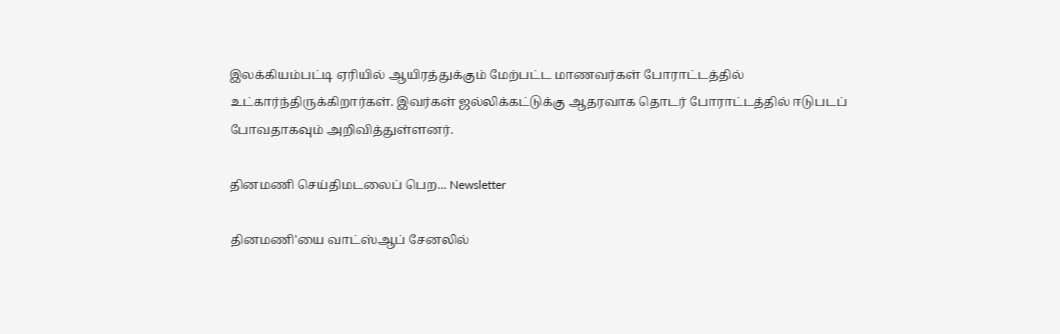இலக்கியம்பட்டி ஏரியில் ஆயிரத்துக்கும் மேற்பட்ட மாணவர்கள் போராட்டத்தில் உட்கார்ந்திருக்கிறார்கள். இவர்கள் ஜல்லிக்கட்டுக்கு ஆதரவாக தொடர் போராட்டத்தில் ஈடுபடப் போவதாகவும் அறிவித்துள்ளனர்.

தினமணி செய்திமடலைப் பெற... Newsletter

தினமணி'யை வாட்ஸ்ஆப் சேனலில்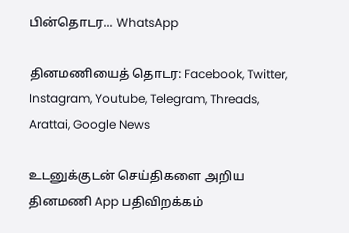பின்தொடர... WhatsApp

தினமணியைத் தொடர: Facebook, Twitter, Instagram, Youtube, Telegram, Threads, Arattai, Google News

உடனுக்குடன் செய்திகளை அறிய தினமணி App பதிவிறக்கம்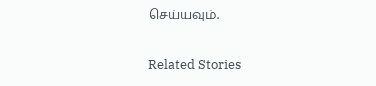செய்யவும்.

Related Stories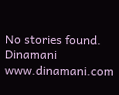No stories found.
Dinamani
www.dinamani.com